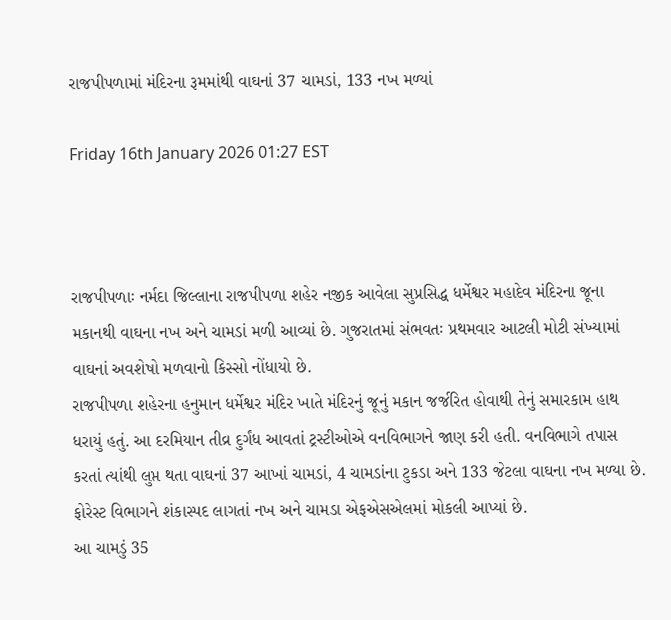રાજપીપળામાં મંદિરના રૂમમાંથી વાઘનાં 37 ચામડાં, 133 નખ મળ્યાં

Friday 16th January 2026 01:27 EST



રાજપીપળાઃ નર્મદા જિલ્લાના રાજપીપળા શહેર નજીક આવેલા સુપ્રસિદ્ધ ધર્મેશ્વર મહાદેવ મંદિરના જૂના મકાનથી વાઘના નખ અને ચામડાં મળી આવ્યાં છે. ગુજરાતમાં સંભવતઃ પ્રથમવાર આટલી મોટી સંખ્યામાં વાઘનાં અવશેષો મળવાનો કિસ્સો નોંધાયો છે.
રાજપીપળા શહેરના હનુમાન ધર્મેશ્વર મંદિર ખાતે મંદિરનું જૂનું મકાન જર્જરિત હોવાથી તેનું સમારકામ હાથ ધરાયું હતું. આ દરમિયાન તીવ્ર દુર્ગંધ આવતાં ટ્રસ્ટીઓએ વનવિભાગને જાણ કરી હતી. વનવિભાગે તપાસ કરતાં ત્યાંથી લુપ્ત થતા વાઘનાં 37 આખાં ચામડાં, 4 ચામડાંના ટુકડા અને 133 જેટલા વાઘના નખ મળ્યા છે. ફોરેસ્ટ વિભાગને શંકાસ્પદ લાગતાં નખ અને ચામડા એફએસએલમાં મોકલી આપ્યાં છે.
આ ચામડું 35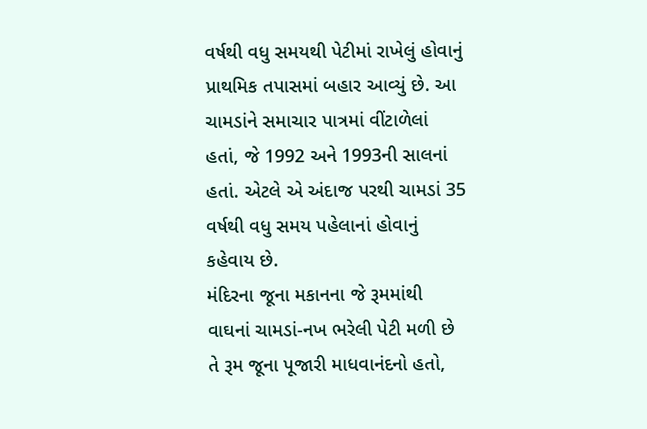વર્ષથી વધુ સમયથી પેટીમાં રાખેલું હોવાનું પ્રાથમિક તપાસમાં બહાર આવ્યું છે. આ ચામડાંને સમાચાર પાત્રમાં વીંટાળેલાં હતાં, જે 1992 અને 1993ની સાલનાં હતાં. એટલે એ અંદાજ પરથી ચામડાં 35 વર્ષથી વધુ સમય પહેલાનાં હોવાનું કહેવાય છે.
મંદિરના જૂના મકાનના જે રૂમમાંથી વાઘનાં ચામડાં-નખ ભરેલી પેટી મળી છે તે રૂમ જૂના પૂજારી માધવાનંદનો હતો,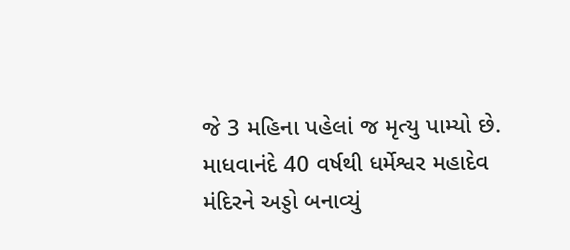જે 3 મહિના પહેલાં જ મૃત્યુ પામ્યો છે. માધવાનંદે 40 વર્ષથી ધર્મેશ્વર મહાદેવ મંદિરને અડ્ડો બનાવ્યું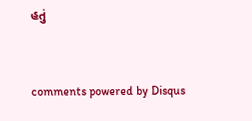હતું


comments powered by Disqus